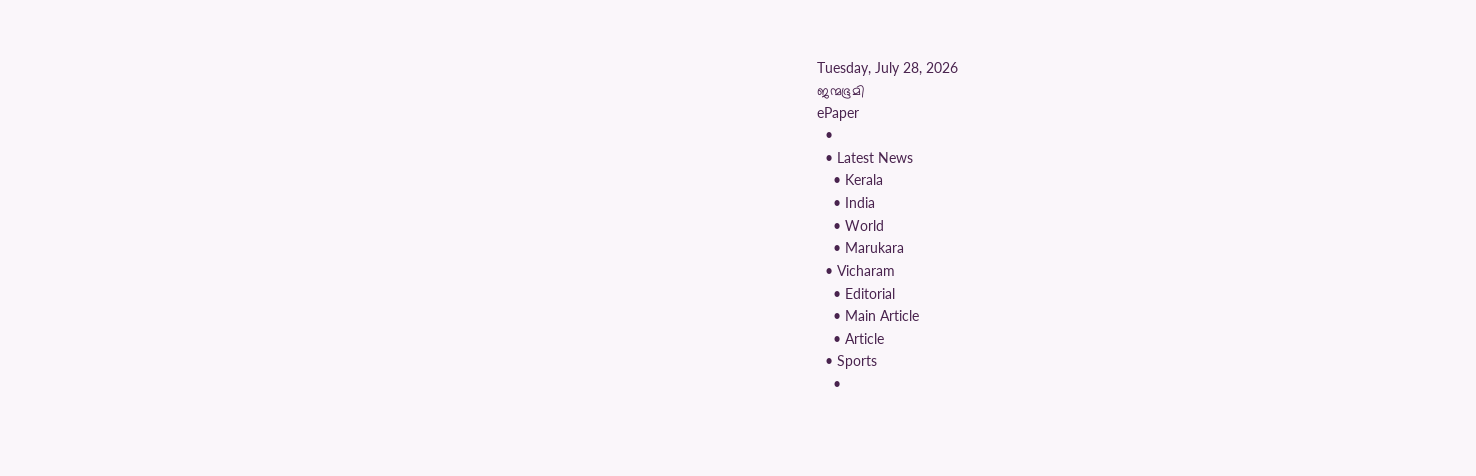Tuesday, July 28, 2026
ജന്മഭൂമി
ePaper
  •
  • Latest News
    • Kerala
    • India
    • World
    • Marukara
  • Vicharam
    • Editorial
    • Main Article
    • Article
  • Sports
    •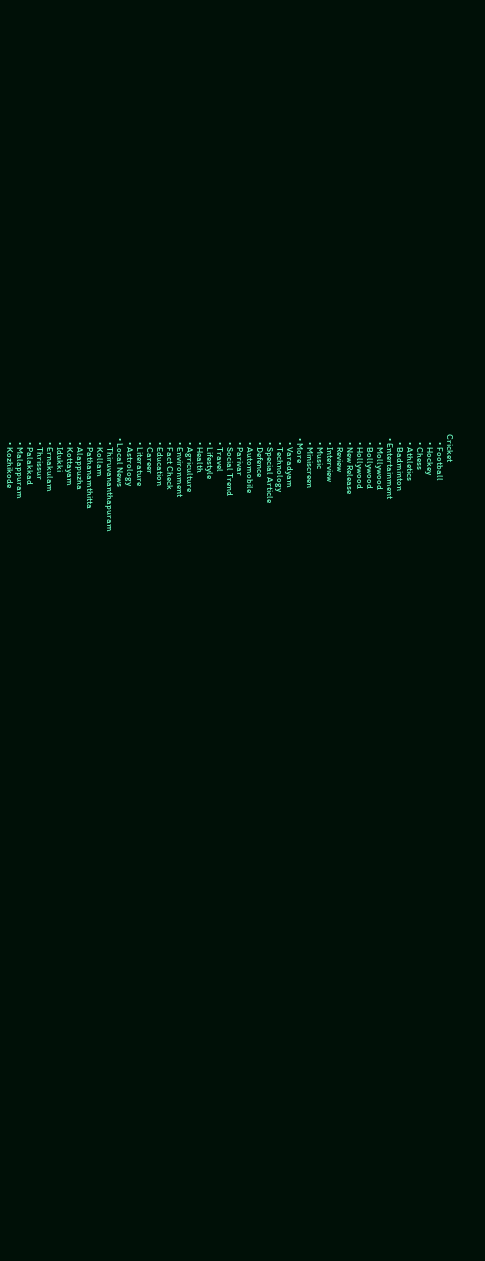Cricket
    • Football
    • Hockey
    • Chess
    • Athletics
    • Badminton
  • Entertainment
    • Mollywood
    • Bollywood
    • Hollywood
    • New Release
    • Review
    • Interview
    • Music
    • Miniscreen
  • More
    • Varadyam
    • Technology
    • Special Article
    • Defence
    • Automobile
    • Parivar
    • Social Trend
    • Travel
    • Lifestyle
    • Health
    • Agriculture
    • Environment
    • Fact Check
    • Education
    • Career
    • Literature
    • Astrology
  • Local News
    • Thiruvananthapuram
    • Kollam
    • Pathanamthitta
    • Alappuzha
    • Kottayam
    • Idukki
    • Ernakulam
    • Thrissur
    • Palakkad
    • Malappuram
    • Kozhikode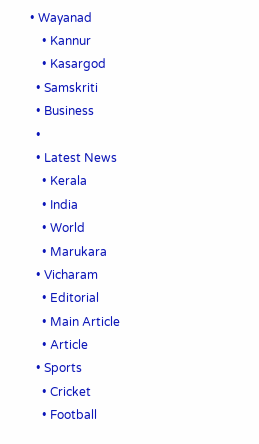• Wayanad
    • Kannur
    • Kasargod
  • Samskriti
  • Business
  •
  • Latest News
    • Kerala
    • India
    • World
    • Marukara
  • Vicharam
    • Editorial
    • Main Article
    • Article
  • Sports
    • Cricket
    • Football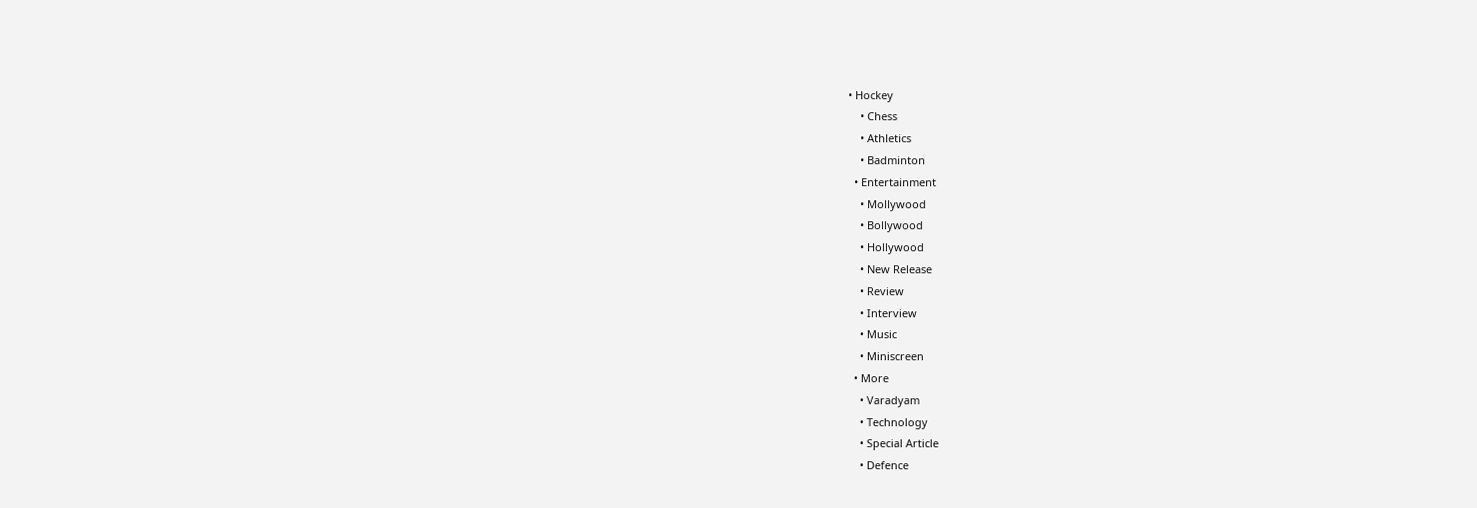• Hockey
    • Chess
    • Athletics
    • Badminton
  • Entertainment
    • Mollywood
    • Bollywood
    • Hollywood
    • New Release
    • Review
    • Interview
    • Music
    • Miniscreen
  • More
    • Varadyam
    • Technology
    • Special Article
    • Defence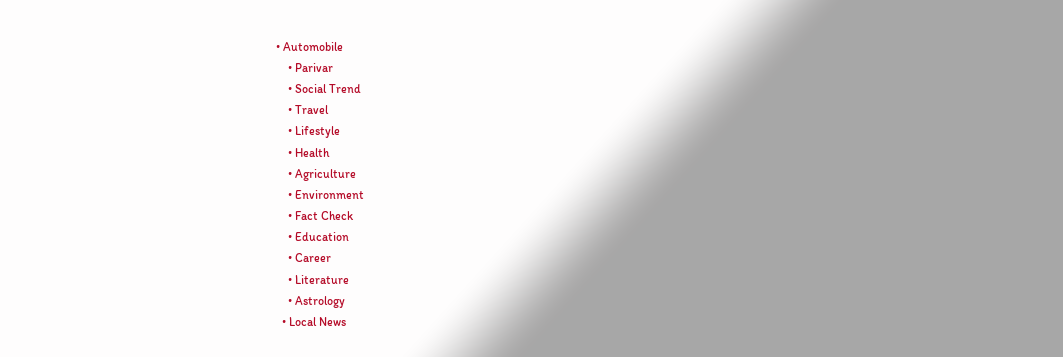• Automobile
    • Parivar
    • Social Trend
    • Travel
    • Lifestyle
    • Health
    • Agriculture
    • Environment
    • Fact Check
    • Education
    • Career
    • Literature
    • Astrology
  • Local News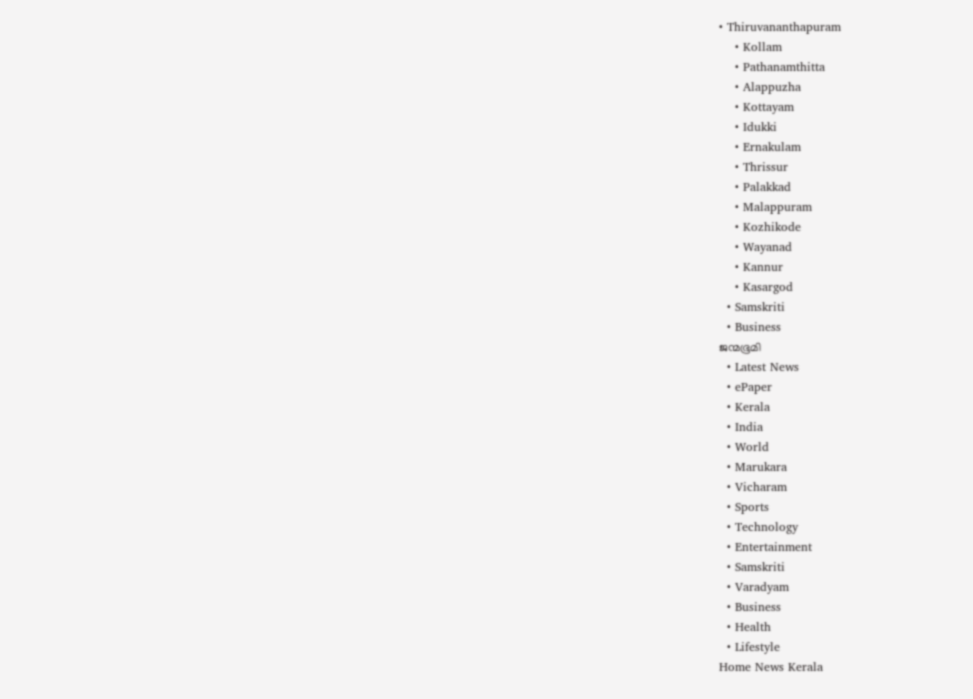• Thiruvananthapuram
    • Kollam
    • Pathanamthitta
    • Alappuzha
    • Kottayam
    • Idukki
    • Ernakulam
    • Thrissur
    • Palakkad
    • Malappuram
    • Kozhikode
    • Wayanad
    • Kannur
    • Kasargod
  • Samskriti
  • Business
ജന്മഭൂമി
  • Latest News
  • ePaper
  • Kerala
  • India
  • World
  • Marukara
  • Vicharam
  • Sports
  • Technology
  • Entertainment
  • Samskriti
  • Varadyam
  • Business
  • Health
  • Lifestyle
Home News Kerala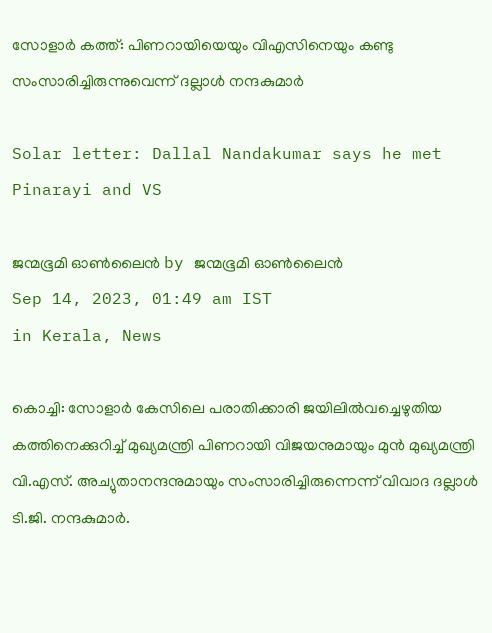സോളാര്‍ കത്ത്: പിണറായിയെയും വിഎസിനെയും കണ്ടു സംസാരിച്ചിരുന്നുവെന്ന് ദല്ലാള്‍ നന്ദകുമാര്‍

Solar letter: Dallal Nandakumar says he met Pinarayi and VS

ജന്മഭൂമി ഓണ്‍ലൈന്‍ by ജന്മഭൂമി ഓണ്‍ലൈന്‍
Sep 14, 2023, 01:49 am IST
in Kerala, News

കൊച്ചി: സോളാര്‍ കേസിലെ പരാതിക്കാരി ജയിലില്‍വച്ചെഴുതിയ കത്തിനെക്കുറിച്ച് മുഖ്യമന്ത്രി പിണറായി വിജയനുമായും മുന്‍ മുഖ്യമന്ത്രി വി.എസ്. അച്യുതാനന്ദനുമായും സംസാരിച്ചിരുന്നെന്ന് വിവാദ ദല്ലാള്‍ ടി.ജി. നന്ദകുമാര്‍.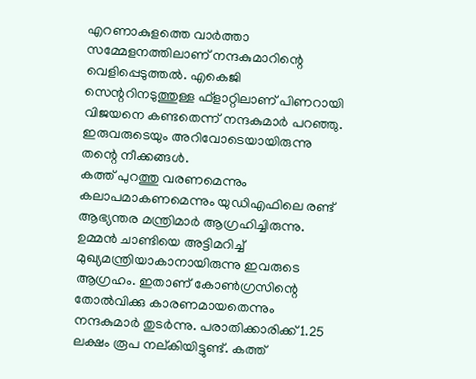എറണാകുളത്തെ വാര്‍ത്താ സമ്മേളനത്തിലാണ് നന്ദകുമാറിന്റെ വെളിപ്പെടുത്തല്‍. എകെജി സെന്ററിനടുത്തുള്ള ഫ്ളാറ്റിലാണ് പിണറായി വിജയനെ കണ്ടതെന്ന് നന്ദകുമാര്‍ പറഞ്ഞു. ഇരുവരുടെയും അറിവോടെയായിരുന്നു തന്റെ നീക്കങ്ങള്‍.
കത്ത് പുറത്തു വരണമെന്നും കലാപമാകണമെന്നും യുഡിഎഫിലെ രണ്ട് ആഭ്യന്തര മന്ത്രിമാര്‍ ആഗ്രഹിച്ചിരുന്നു. ഉമ്മന്‍ ചാണ്ടിയെ അട്ടിമറിച്ച് മുഖ്യമന്ത്രിയാകാനായിരുന്നു ഇവരുടെ ആഗ്രഹം. ഇതാണ് കോണ്‍ഗ്രസിന്റെ തോല്‍വിക്കു കാരണമായതെന്നും നന്ദകുമാര്‍ തുടര്‍ന്നു. പരാതിക്കാരിക്ക് 1.25 ലക്ഷം രൂപ നല്കിയിട്ടുണ്ട്. കത്ത്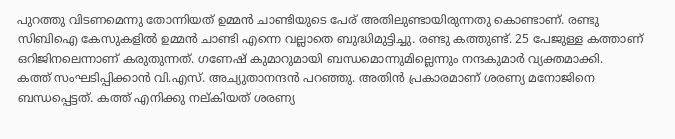പുറത്തു വിടണമെന്നു തോന്നിയത് ഉമ്മന്‍ ചാണ്ടിയുടെ പേര് അതിലുണ്ടായിരുന്നതു കൊണ്ടാണ്. രണ്ടു സിബിഐ കേസുകളില്‍ ഉമ്മന്‍ ചാണ്ടി എന്നെ വല്ലാതെ ബുദ്ധിമുട്ടിച്ചു. രണ്ടു കത്തുണ്ട്. 25 പേജുള്ള കത്താണ് ഒറിജിനലെന്നാണ് കരുതുന്നത്. ഗണേഷ് കുമാറുമായി ബന്ധമൊന്നുമില്ലെന്നും നന്ദകുമാര്‍ വ്യക്തമാക്കി.
കത്ത് സംഘടിപ്പിക്കാന്‍ വി.എസ്. അച്യുതാനന്ദന്‍ പറഞ്ഞു. അതിന്‍ പ്രകാരമാണ് ശരണ്യ മനോജിനെ ബന്ധപ്പെട്ടത്. കത്ത് എനിക്കു നല്കിയത് ശരണ്യ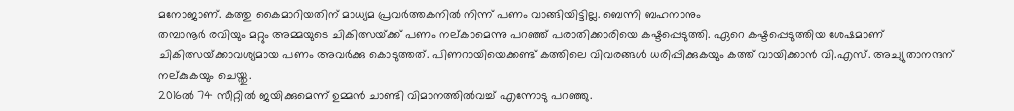മനോജാണ്. കത്തു കൈമാറിയതിന് മാധ്യമ പ്രവര്‍ത്തകനില്‍ നിന്ന് പണം വാങ്ങിയിട്ടില്ല. ബെന്നി ബഹനാനും
തമ്പാനൂര്‍ രവിയും മറ്റും അമ്മയുടെ ചികിത്സയ്‌ക്ക് പണം നല്കാമെന്നു പറഞ്ഞ് പരാതിക്കാരിയെ കഷ്ടപ്പെടുത്തി. ഏറെ കഷ്ടപ്പെടുത്തിയ ശേഷമാണ് ചികിത്സയ്‌ക്കാവശ്യമായ പണം അവര്‍ക്കു കൊടുത്തത്. പിണറായിയെക്കണ്ട് കത്തിലെ വിവരങ്ങള്‍ ധരിപ്പിക്കുകയും കത്ത് വായിക്കാന്‍ വി.എസ്. അച്യുതാനന്ദന് നല്കുകയും ചെയ്തു.
2016ല്‍ 74 സീറ്റില്‍ ജയിക്കുമെന്ന് ഉമ്മന്‍ ചാണ്ടി വിമാനത്തില്‍വച്ച് എന്നോടു പറഞ്ഞു.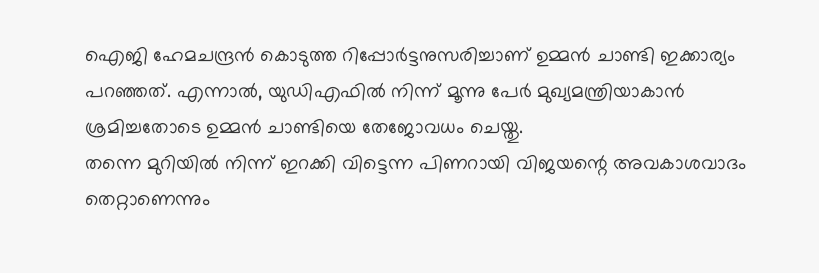ഐജി ഹേമചന്ദ്രന്‍ കൊടുത്ത റിപ്പോര്‍ട്ടനുസരിച്ചാണ് ഉമ്മന്‍ ചാണ്ടി ഇക്കാര്യം പറഞ്ഞത്. എന്നാല്‍, യുഡിഎഫില്‍ നിന്ന് മൂന്നു പേര്‍ മുഖ്യമന്ത്രിയാകാന്‍ ശ്രമിച്ചതോടെ ഉമ്മന്‍ ചാണ്ടിയെ തേജോവധം ചെയ്തു.
തന്നെ മുറിയില്‍ നിന്ന് ഇറക്കി വിട്ടെന്ന പിണറായി വിജയന്റെ അവകാശവാദം തെറ്റാണെന്നും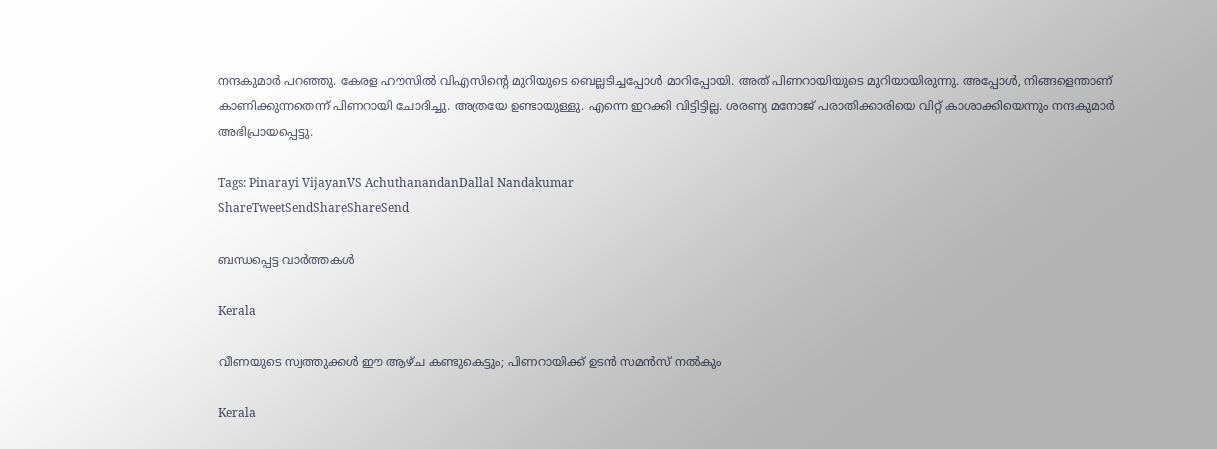നന്ദകുമാര്‍ പറഞ്ഞു. കേരള ഹൗസില്‍ വിഎസിന്റെ മുറിയുടെ ബെല്ലടിച്ചപ്പോള്‍ മാറിപ്പോയി. അത് പിണറായിയുടെ മുറിയായിരുന്നു. അപ്പോള്‍, നിങ്ങളെന്താണ് കാണിക്കുന്നതെന്ന് പിണറായി ചോദിച്ചു. അത്രയേ ഉണ്ടായുള്ളു. എന്നെ ഇറക്കി വിട്ടിട്ടില്ല. ശരണ്യ മനോജ് പരാതിക്കാരിയെ വിറ്റ് കാശാക്കിയെന്നും നന്ദകുമാര്‍ അഭിപ്രായപ്പെട്ടു.

Tags: Pinarayi VijayanVS AchuthanandanDallal Nandakumar
ShareTweetSendShareShareSend

ബന്ധപ്പെട്ട വാര്‍ത്തകള്‍

Kerala

വീണയുടെ സ്വത്തുക്കള്‍ ഈ ആഴ്ച കണ്ടുകെട്ടും; പിണറായിക്ക് ഉടന്‍ സമന്‍സ് നല്‍കും

Kerala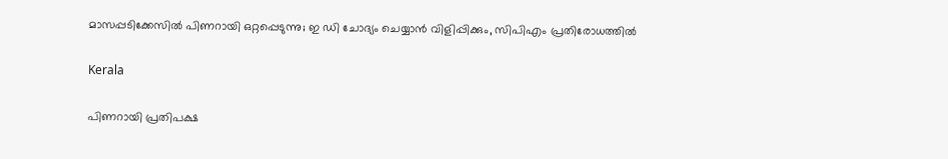മാസപ്പടിക്കേസില്‍ പിണറായി ഒറ്റപ്പെടുന്നു; ഇ ഡി ചോദ്യം ചെയ്യാന്‍ വിളിപ്പിക്കും, സിപിഎം പ്രതിരോധത്തില്‍

Kerala

പിണറായി പ്രതിപക്ഷ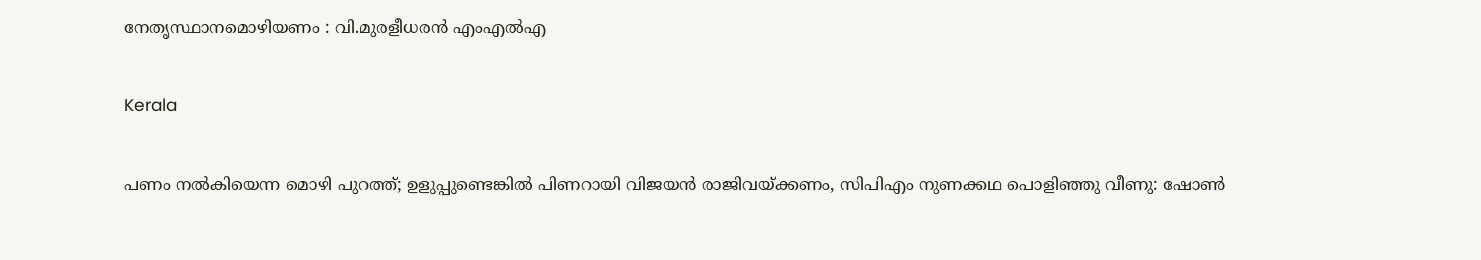നേതൃസ്ഥാനമൊഴിയണം : വി.മുരളീധരന്‍ എംഎല്‍എ

Kerala

പണം നൽകിയെന്ന മൊഴി പുറത്ത്; ഉളുപ്പുണ്ടെങ്കിൽ പിണറായി വിജയൻ രാജിവയ്‌ക്കണം, സിപിഎം നുണക്കഥ പൊളിഞ്ഞു വീണു: ഷോൺ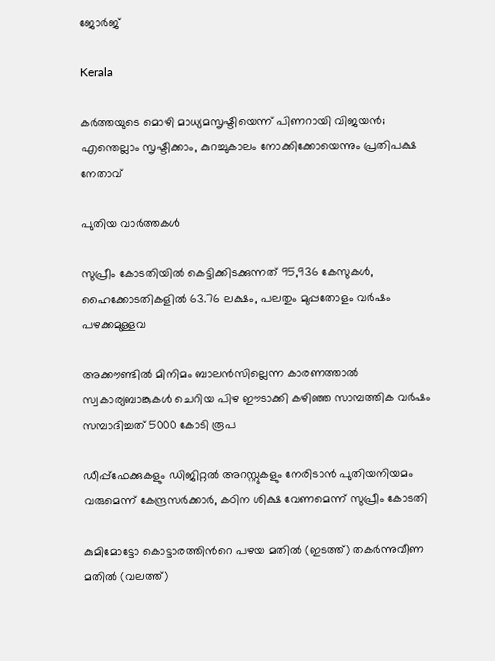ജോർജ്

Kerala

കർത്തയുടെ മൊഴി മാധ്യമസൃഷ്ടിയെന്ന് പിണറായി വിജയൻ; എന്തെല്ലാം സൃഷ്ടിക്കാം, കുറച്ചുകാലം നോക്കിക്കോയെന്നും പ്രതിപക്ഷ നേതാവ്

പുതിയ വാര്‍ത്തകള്‍

സുപ്രീം കോടതിയില്‍ കെട്ടിക്കിടക്കുന്നത് 95,936 കേസുകള്‍, ഹൈക്കോടതികളില്‍ 63.76 ലക്ഷം, പലതും മുപ്പതോളം വര്‍ഷം പഴക്കമുള്ളവ

അക്കൗണ്ടില്‍ മിനിമം ബാലന്‍സില്ലെന്ന കാരണത്താല്‍ സ്വകാര്യബാങ്കുകള്‍ ചെറിയ പിഴ ഈടാക്കി കഴി‍ഞ്ഞ സാമ്പത്തിക വര്‍ഷം സമ്പാദിച്ചത് 5000 കോടി രൂപ

ഡീപ്പ്‌ഫേക്കുകളും ഡിജിറ്റല്‍ അറസ്റ്റുകളും നേരിടാന്‍ പുതിയനിയമം വരുമെന്ന് കേന്ദ്രസര്‍ക്കാര്‍, കഠിന ശിക്ഷ വേണമെന്ന് സുപ്രീം കോടതി

കുമിമോട്ടോ കൊട്ടാരത്തിന്‍റെ പഴയ മതില്‍ (ഇടത്ത്) തകര്‍ന്നുവീണ മതില്‍ (വലത്ത്)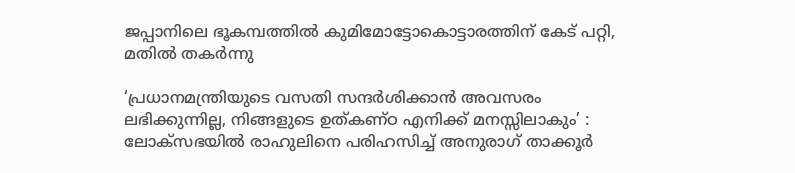ജപ്പാനിലെ ഭൂകമ്പത്തില്‍ കുമിമോട്ടോകൊട്ടാരത്തിന് കേട് പറ്റി, മതില്‍ തകര്‍ന്നു

‘പ്രധാനമന്ത്രിയുടെ വസതി സന്ദർശിക്കാൻ അവസരം ലഭിക്കുന്നില്ല, നിങ്ങളുടെ ഉത്കണ്ഠ എനിക്ക് മനസ്സിലാകും’ : ലോക്‌സഭയിൽ രാഹുലിനെ പരിഹസിച്ച് അനുരാഗ് താക്കൂർ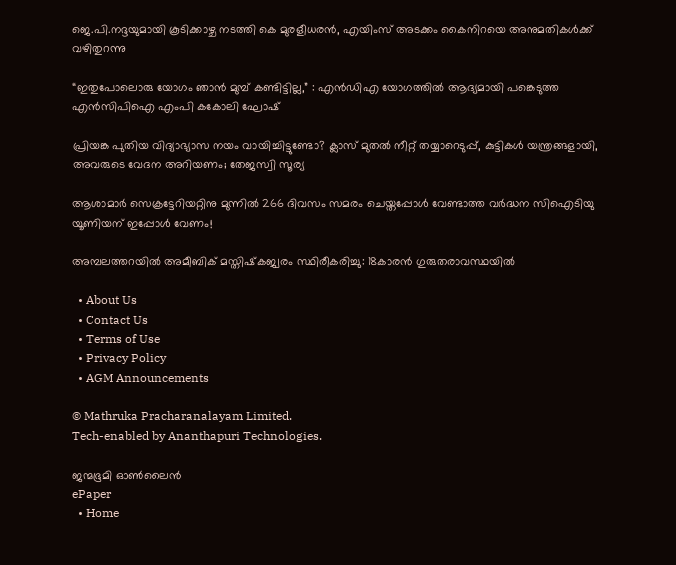ജെ.പി.നദ്ദയുമായി കൂടിക്കാഴ്ച നടത്തി കെ മുരളീധരന്‍, എയിംസ് അടക്കം കൈനിറയെ അനുമതികള്‍ക്ക് വഴിതുറന്നു

“ഇതുപോലൊരു യോഗം ഞാൻ മുമ്പ് കണ്ടിട്ടില്ല,” : എൻ‌ഡി‌എ യോഗത്തിൽ ആദ്യമായി പങ്കെടുത്ത എൻ‌സി‌പി‌ഐ എംപി കകോലി ഘോഷ്

പ്രിയങ്ക പുതിയ വിദ്യാഭ്യാസ നയം വായിച്ചിട്ടുണ്ടോ? ക്ലാസ് മുതൽ നീറ്റ് തയ്യാറെടുപ്പ്, കുട്ടികൾ യന്ത്രങ്ങളായി, അവരുടെ വേദന അറിയണം; തേജസ്വി സൂര്യ

ആശാമാര്‍ സെക്രട്ടേറിയറ്റിനു മുന്നില്‍ 266 ദിവസം സമരം ചെയ്തപ്പോള്‍ വേണ്ടാത്ത വര്‍ദ്ധന സിഐടിയു യൂണിയന് ഇപ്പോള്‍ വേണം!

അമ്പലത്തറയില്‍ അമീബിക് മസ്തിഷ്‌കജ്വരം സ്ഥിരീകരിച്ചു: 18കാരന്‍ ഗുരുതരാവസ്ഥയില്‍

  • About Us
  • Contact Us
  • Terms of Use
  • Privacy Policy
  • AGM Announcements

© Mathruka Pracharanalayam Limited.
Tech-enabled by Ananthapuri Technologies.

ജന്മഭൂമി ഓണ്‍ലൈന്‍
ePaper
  • Home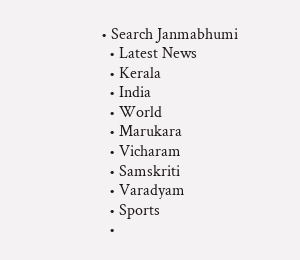• Search Janmabhumi
  • Latest News
  • Kerala
  • India
  • World
  • Marukara
  • Vicharam
  • Samskriti
  • Varadyam
  • Sports
  •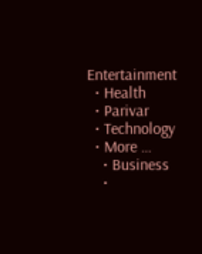Entertainment
  • Health
  • Parivar
  • Technology
  • More …
    • Business
    •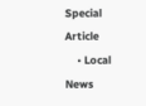Special Article
    • Local News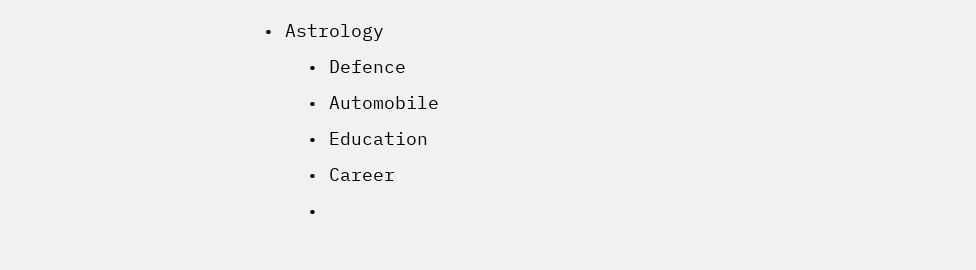• Astrology
    • Defence
    • Automobile
    • Education
    • Career
    •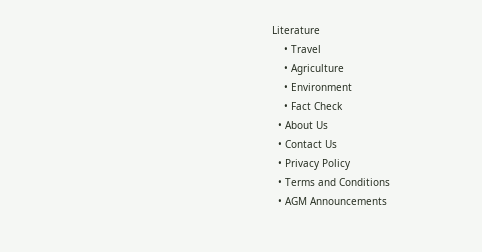Literature
    • Travel
    • Agriculture
    • Environment
    • Fact Check
  • About Us
  • Contact Us
  • Privacy Policy
  • Terms and Conditions
  • AGM Announcements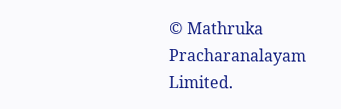© Mathruka Pracharanalayam Limited.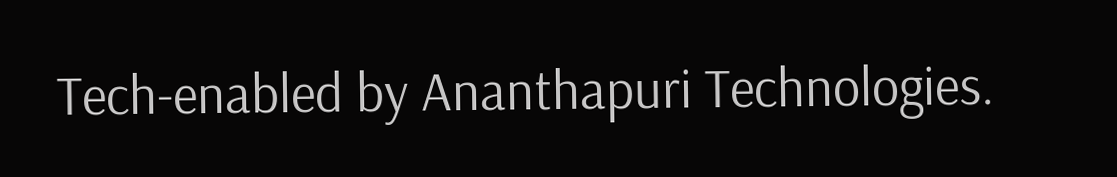Tech-enabled by Ananthapuri Technologies.